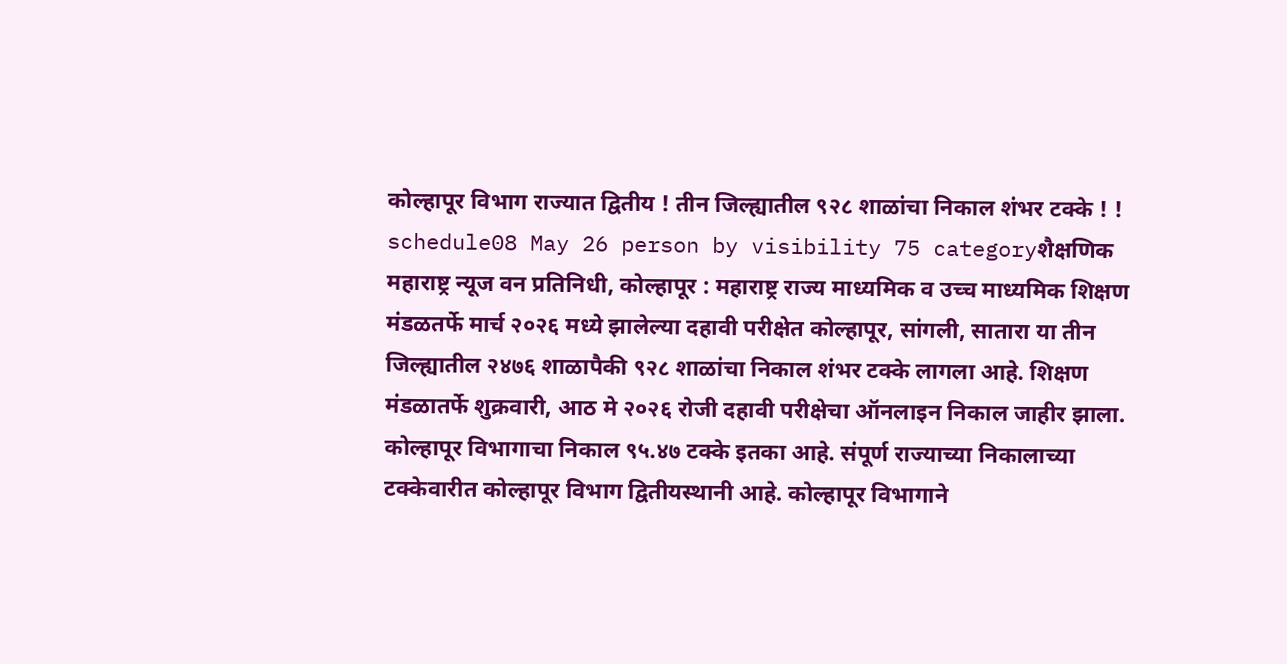कोल्हापूर विभाग राज्यात द्वितीय ! तीन जिल्ह्यातील ९२८ शाळांचा निकाल शंभर टक्के ! !
schedule08 May 26 person by visibility 75 categoryशैक्षणिक
महाराष्ट्र न्यूज वन प्रतिनिधी, कोल्हापूर : महाराष्ट्र राज्य माध्यमिक व उच्च माध्यमिक शिक्षण मंडळतर्फे मार्च २०२६ मध्ये झालेल्या दहावी परीक्षेत कोल्हापूर, सांगली, सातारा या तीन जिल्ह्यातील २४७६ शाळापैकी ९२८ शाळांचा निकाल शंभर टक्के लागला आहे. शिक्षण मंडळातर्फे शुक्रवारी, आठ मे २०२६ रोजी दहावी परीक्षेचा ऑनलाइन निकाल जाहीर झाला.
कोल्हापूर विभागाचा निकाल ९५.४७ टक्के इतका आहे. संपूर्ण राज्याच्या निकालाच्या टक्केवारीत कोल्हापूर विभाग द्वितीयस्थानी आहे. कोल्हापूर विभागाने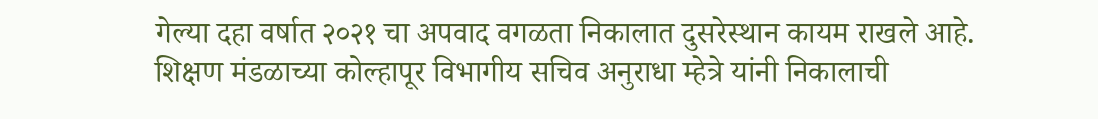गेल्या दहा वर्षात २०२१ चा अपवाद वगळता निकालात दुसरेस्थान कायम राखले आहे. शिक्षण मंडळाच्या कोल्हापूर विभागीय सचिव अनुराधा म्हेत्रे यांनी निकालाची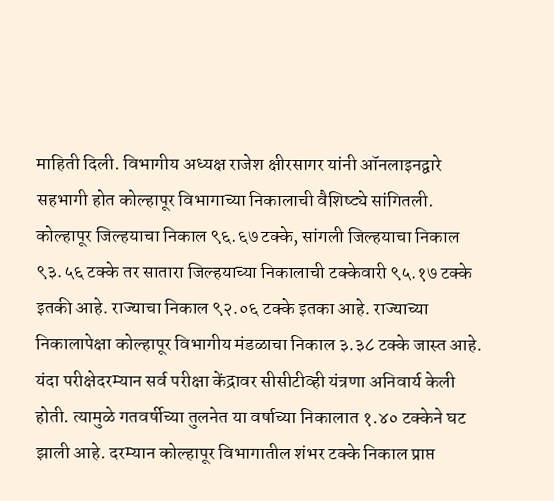माहिती दिली. विभागीय अध्यक्ष राजेश क्षीरसागर यांनी ऑनलाइनद्वारे सहभागी होत कोल्हापूर विभागाच्या निकालाची वैशिष्ट्ये सांगितली.
कोल्हापूर जिल्हयाचा निकाल ९६.६७ टक्के, सांगली जिल्हयाचा निकाल ९३.५६ टक्के तर सातारा जिल्हयाच्या निकालाची टक्केवारी ९५.१७ टक्के इतकी आहे. राज्याचा निकाल ९२.०६ टक्के इतका आहे. राज्याच्या निकालापेक्षा कोल्हापूर विभागीय मंडळाचा निकाल ३.३८ टक्के जास्त आहे. यंदा परीक्षेदरम्यान सर्व परीक्षा केंद्रावर सीसीटीव्ही यंत्रणा अनिवार्य केली होती. त्यामुळे गतवर्षीच्या तुलनेत या वर्षाच्या निकालात १.४० टक्केने घट झाली आहे. दरम्यान कोल्हापूर विभागातील शंभर टक्के निकाल प्राप्त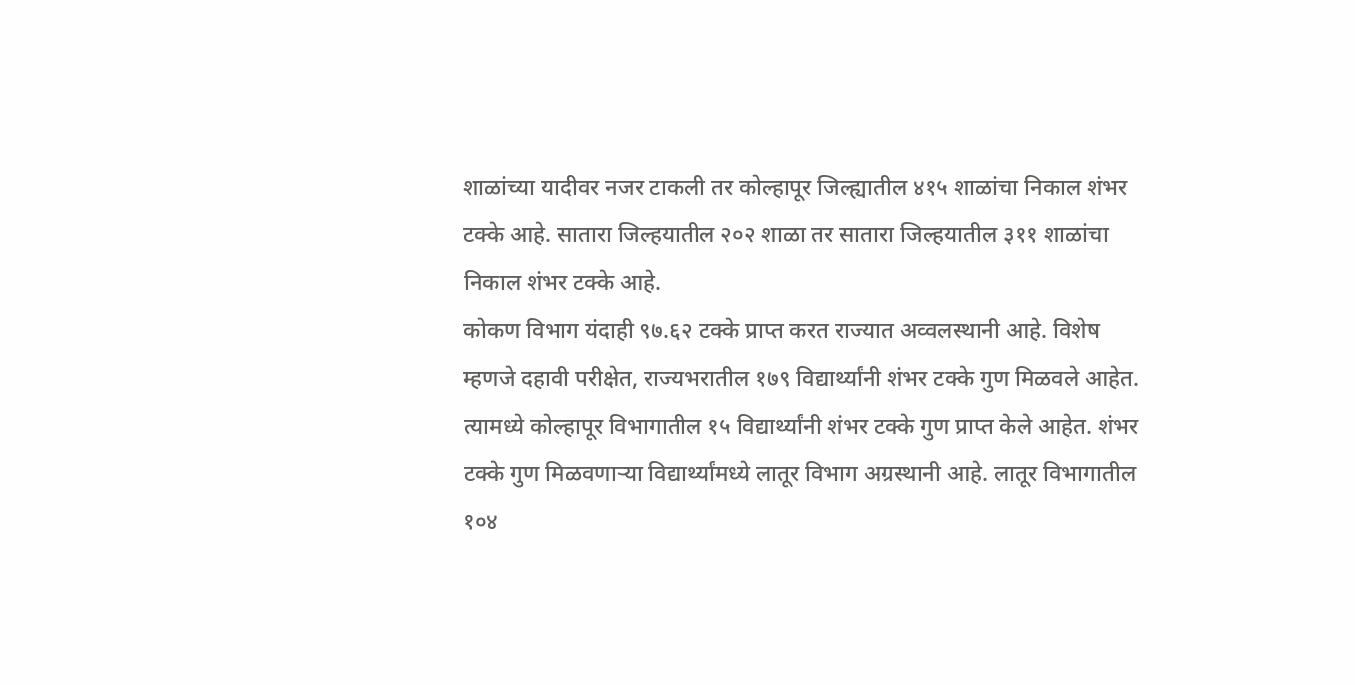शाळांच्या यादीवर नजर टाकली तर कोल्हापूर जिल्ह्यातील ४१५ शाळांचा निकाल शंभर टक्के आहे. सातारा जिल्हयातील २०२ शाळा तर सातारा जिल्हयातील ३११ शाळांचा निकाल शंभर टक्के आहे.
कोकण विभाग यंदाही ९७.६२ टक्के प्राप्त करत राज्यात अव्वलस्थानी आहे. विशेष म्हणजे दहावी परीक्षेत, राज्यभरातील १७९ विद्यार्थ्यांनी शंभर टक्के गुण मिळवले आहेत. त्यामध्ये कोल्हापूर विभागातील १५ विद्यार्थ्यांनी शंभर टक्के गुण प्राप्त केले आहेत. शंभर टक्के गुण मिळवणाऱ्या विद्यार्थ्यांमध्ये लातूर विभाग अग्रस्थानी आहे. लातूर विभागातील १०४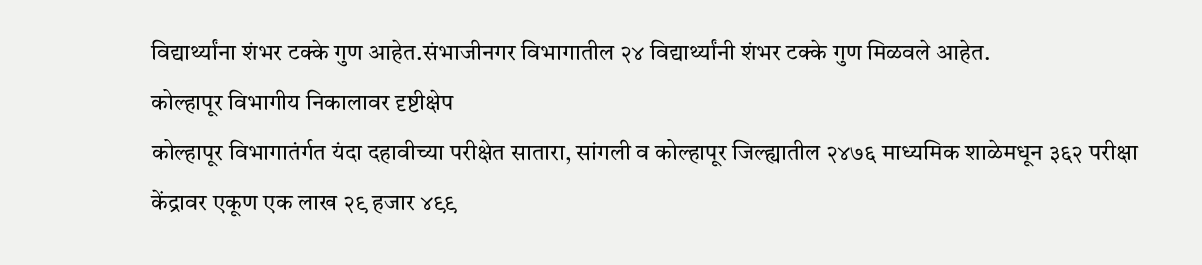विद्यार्थ्यांना शंभर टक्के गुण आहेत.संभाजीनगर विभागातील २४ विद्यार्थ्यांनी शंभर टक्के गुण मिळवले आहेत.
कोल्हापूर विभागीय निकालावर दृष्टीक्षेप
कोल्हापूर विभागातंर्गत यंदा दहावीच्या परीक्षेत सातारा, सांगली व कोल्हापूर जिल्ह्यातील २४७६ माध्यमिक शाळेमधून ३६२ परीक्षा केंद्रावर एकूण एक लाख २९ हजार ४९९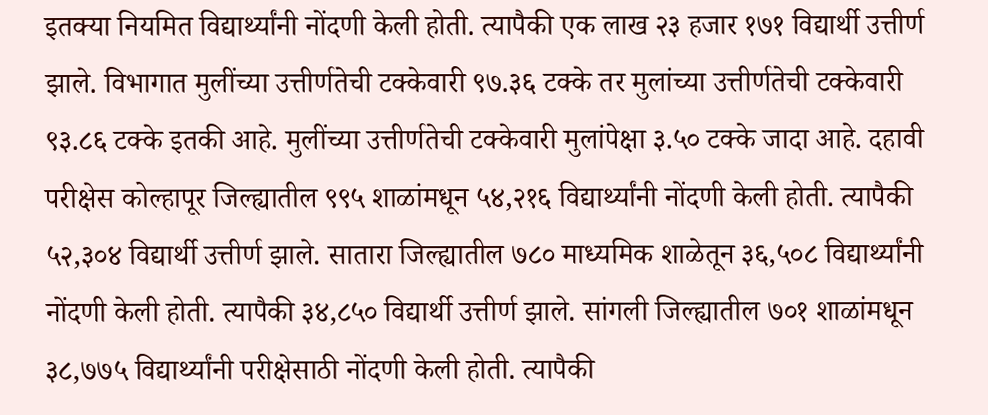इतक्या नियमित विद्यार्थ्यांनी नोंदणी केली होती. त्यापैकी एक लाख २३ हजार १७१ विद्यार्थी उत्तीर्ण झाले. विभागात मुलींच्या उत्तीर्णतेची टक्केवारी ९७.३६ टक्के तर मुलांच्या उत्तीर्णतेची टक्केवारी ९३.८६ टक्के इतकी आहे. मुलींच्या उत्तीर्णतेची टक्केवारी मुलांपेक्षा ३.५० टक्के जादा आहे. दहावी परीक्षेस कोल्हापूर जिल्ह्यातील ९९५ शाळांमधून ५४,२१६ विद्यार्थ्यांनी नोंदणी केली होती. त्यापैकी ५२,३०४ विद्यार्थी उत्तीर्ण झाले. सातारा जिल्ह्यातील ७८० माध्यमिक शाळेतून ३६,५०८ विद्यार्थ्यांनी नोंदणी केली होती. त्यापैकी ३४,८५० विद्यार्थी उत्तीर्ण झाले. सांगली जिल्ह्यातील ७०१ शाळांमधून ३८,७७५ विद्यार्थ्यांनी परीक्षेसाठी नोंदणी केली होती. त्यापैकी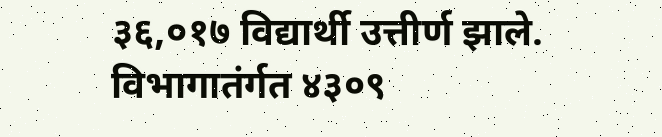३६,०१७ विद्यार्थी उत्तीर्ण झाले. विभागातंर्गत ४३०९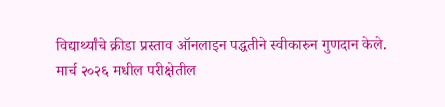विद्यार्थ्यांचे क्रीडा प्रस्ताव ऑनलाइन पद्धतीने स्वीकारुन गुणदान केले. मार्च २०२६ मधील परीक्षेतील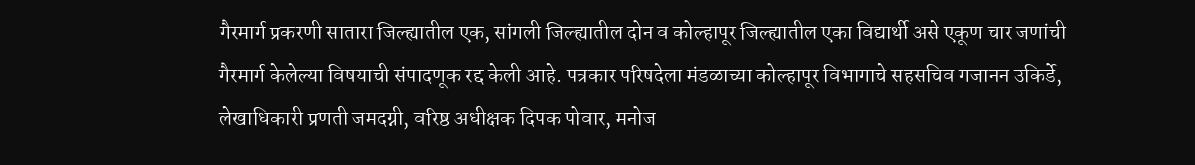गैरमार्ग प्रकरणी सातारा जिल्ह्यातील एक, सांगली जिल्ह्यातील दोन व कोल्हापूर जिल्ह्यातील एका विद्यार्थी असे एकूण चार जणांची गैरमार्ग केलेल्या विषयाची संपादणूक रद्द केली आहे. पत्रकार परिषदेला मंडळाच्या कोल्हापूर विभागाचे सहसचिव गजानन उकिर्डे, लेखाधिकारी प्रणती जमदग्नी, वरिष्ठ अधीक्षक दिपक पोवार, मनोज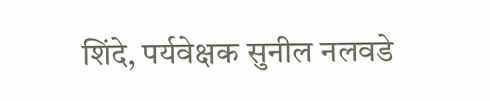शिंदे, पर्यवेक्षक सुनील नलवडे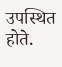उपस्थित होते.